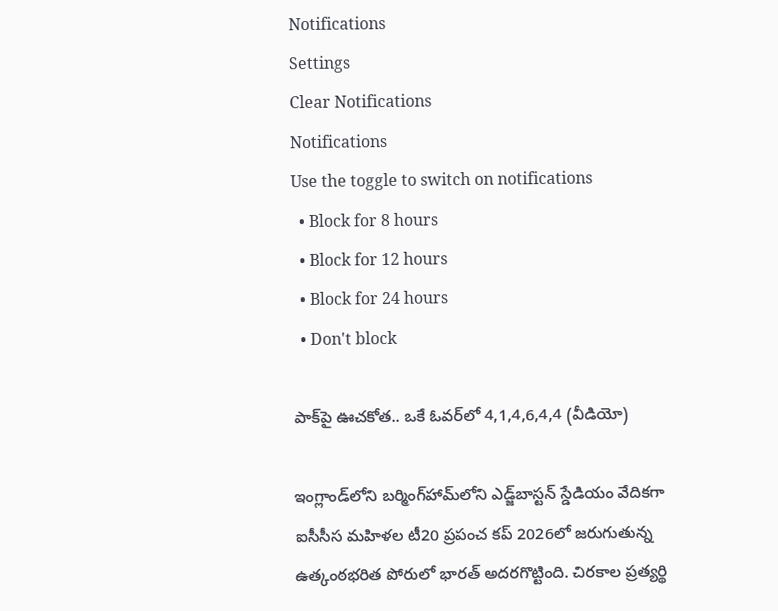Notifications
Settings
Clear Notifications
Notifications
Use the toggle to switch on notifications
  • Block for 8 hours
  • Block for 12 hours
  • Block for 24 hours
  • Don't block

పాక్‌పై ఊచకోత.. ఒకే ఓవర్‌లో 4,1,4,6,4,4 (వీడియో)

ఇంగ్లాండ్‌లోని బర్మింగ్‌హామ్‌లోని ఎడ్జ్‌బాస్టన్ స్డేడియం వేదికగా ఐసీసీస మహిళల టీ20 ప్రపంచ కప్ 2026లో జరుగుతున్న ఉత్కంఠభరిత పోరులో భారత్ అదరగొట్టింది. చిరకాల ప్రత్యర్థి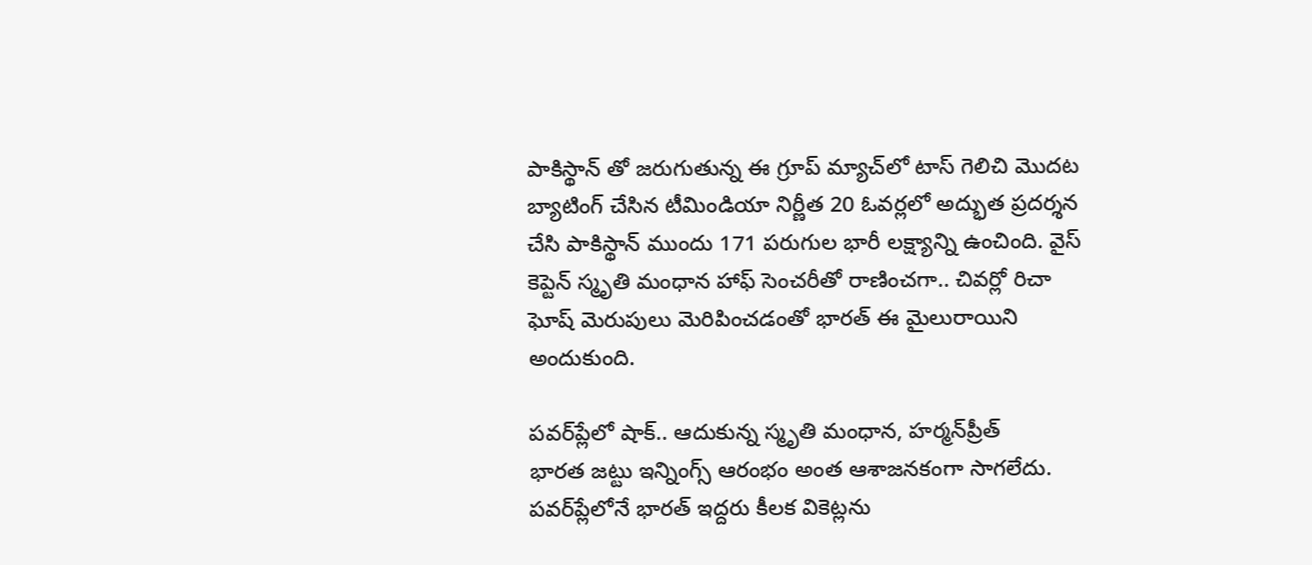పాకిస్థాన్ తో జరుగుతున్న ఈ గ్రూప్ మ్యాచ్‌లో టాస్ గెలిచి మొదట బ్యాటింగ్ చేసిన టీమిండియా నిర్ణీత 20 ఓవర్లలో అద్భుత ప్రదర్శన చేసి పాకిస్థాన్ ముందు 171 పరుగుల భారీ లక్ష్యాన్ని ఉంచింది. వైస్ కెప్టెన్ స్మృతి మంధాన హాఫ్ సెంచరీతో రాణించగా.. చివర్లో రిచా ఘోష్ మెరుపులు మెరిపించడంతో భారత్ ఈ మైలురాయిని అందుకుంది.

పవర్‌ప్లేలో షాక్.. ఆదుకున్న స్మృతి మంధాన, హర్మన్‌ప్రీత్
భారత జట్టు ఇన్నింగ్స్ ఆరంభం అంత ఆశాజనకంగా సాగలేదు. పవర్‌ప్లేలోనే భారత్ ఇద్దరు కీలక వికెట్లను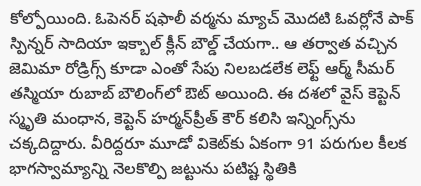కోల్పోయింది. ఓపెనర్ షఫాలీ వర్మను మ్యాచ్ మొదటి ఓవర్లోనే పాక్ స్పిన్నర్ సాదియా ఇక్బాల్ క్లీన్ బౌల్డ్ చేయగా.. ఆ తర్వాత వచ్చిన జెమిమా రోడ్రిగ్స్ కూడా ఎంతో సేపు నిలబడలేక లెఫ్ట్ ఆర్మ్ సీమర్ తస్మియా రుబాబ్ బౌలింగ్‌లో ఔట్ అయింది. ఈ దశలో వైస్ కెప్టెన్ స్మృతి మంధాన, కెప్టెన్ హర్మన్‌ప్రీత్ కౌర్ కలిసి ఇన్నింగ్స్‌ను చక్కదిద్దారు. వీరిద్దరూ మూడో వికెట్‌కు ఏకంగా 91 పరుగుల కీలక భాగస్వామ్యాన్ని నెలకొల్పి జట్టును పటిష్ట స్థితికి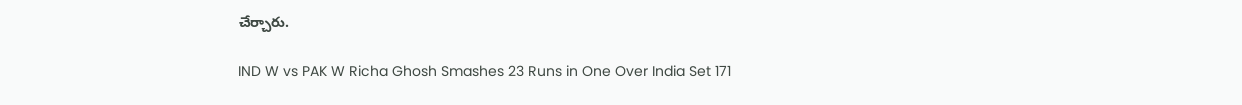చేర్చారు.

IND W vs PAK W Richa Ghosh Smashes 23 Runs in One Over India Set 171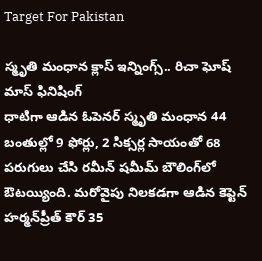Target For Pakistan

స్మృతి మంధాన క్లాస్ ఇన్నింగ్స్.. రిచా ఘోష్ మాస్ ఫినిషింగ్
ధాటిగా ఆడిన ఓపెనర్ స్మృతి మంధాన 44 బంతుల్లో 9 ఫోర్లు, 2 సిక్సర్ల సాయంతో 68 పరుగులు చేసి రమీన్ షమీమ్ బౌలింగ్‌లో ఔటయ్యింది. మరోవైపు నిలకడగా ఆడిన కెప్టెన్ హర్మన్‌ప్రీత్ కౌర్ 35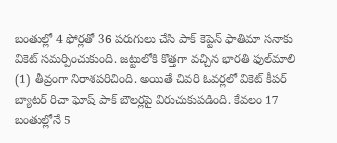బంతుల్లో 4 ఫోర్లతో 36 పరుగులు చేసి పాక్ కెప్టెన్ ఫాతిమా సనాకు వికెట్ సమర్పించుకుంది. జట్టులోకి కొత్తగా వచ్చిన భారతి ఫుల్‌మాలి (1) తీవ్రంగా నిరాశపరిచింది. అయితే చివరి ఓవర్లలో వికెట్ కీపర్ బ్యాటర్ రిచా ఘోష్ పాక్ బౌలర్లపై విరుచుకుపడింది. కేవలం 17 బంతుల్లోనే 5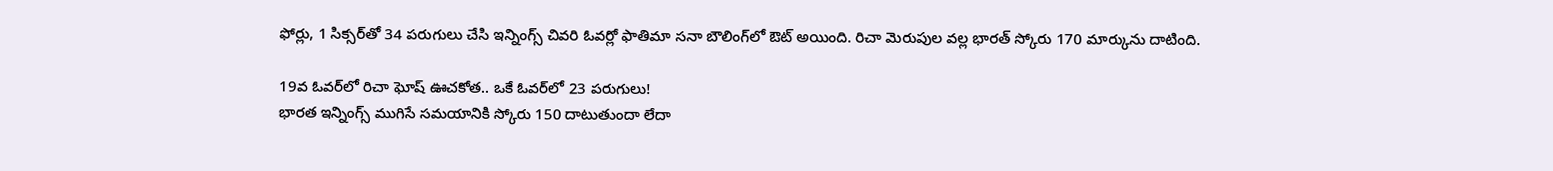ఫోర్లు, 1 సిక్సర్‌తో 34 పరుగులు చేసి ఇన్నింగ్స్ చివరి ఓవర్లో ఫాతిమా సనా బౌలింగ్‌లో ఔట్ అయింది. రిచా మెరుపుల వల్ల భారత్ స్కోరు 170 మార్కును దాటింది.

19వ ఓవర్‌లో రిచా ఘోష్ ఊచకోత.. ఒకే ఓవర్‌లో 23 పరుగులు!
భారత ఇన్నింగ్స్ ముగిసే సమయానికి స్కోరు 150 దాటుతుందా లేదా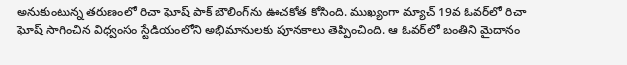అనుకుంటున్న తరుణంలో రిచా ఘోష్ పాక్ బౌలింగ్‌ను ఊచకోత కోసింది. ముఖ్యంగా మ్యాచ్ 19వ ఓవర్‌లో రిచా ఘోష్ సాగించిన విధ్వంసం స్టేడియంలోని అభిమానులకు పూనకాలు తెప్పించింది. ఆ ఓవర్‌లో బంతిని మైదానం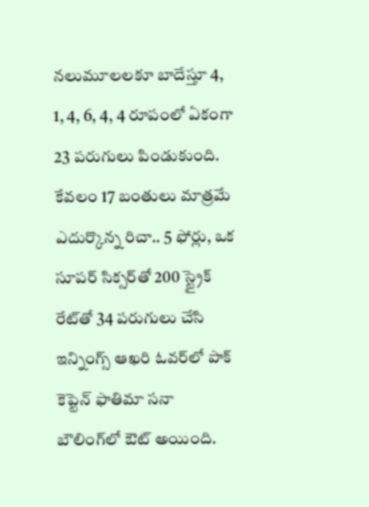నలుమూలలకూ బాదేస్తూ 4, 1, 4, 6, 4, 4 రూపంలో ఏకంగా 23 పరుగులు పిండుకుంది. కేవలం 17 బంతులు మాత్రమే ఎదుర్కొన్న రిచా.. 5 ఫోర్లు, ఒక సూపర్ సిక్సర్‌తో 200 స్ట్రైక్ రేట్‌తో 34 పరుగులు చేసి ఇన్నింగ్స్ ఆఖరి ఓవర్‌లో పాక్ కెప్టెన్ ఫాతిమా సనా బౌలింగ్‌లో ఔట్ అయింది.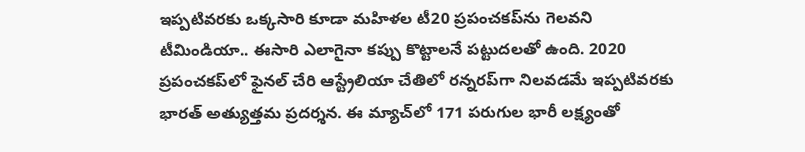ఇప్పటివరకు ఒక్కసారి కూడా మహిళల టీ20 ప్రపంచకప్‌ను గెలవని టీమిండియా.. ఈసారి ఎలాగైనా కప్పు కొట్టాలనే పట్టుదలతో ఉంది. 2020 ప్రపంచకప్‌లో ఫైనల్ చేరి ఆస్ట్రేలియా చేతిలో రన్నరప్‌గా నిలవడమే ఇప్పటివరకు భారత్ అత్యుత్తమ ప్రదర్శన. ఈ మ్యాచ్‌లో 171 పరుగుల భారీ లక్ష్యంతో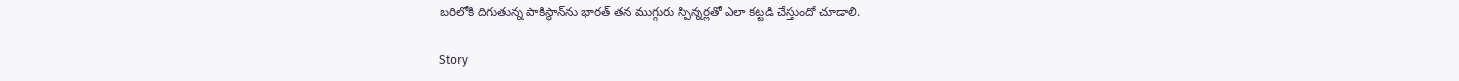బరిలోకి దిగుతున్న పాకిస్థాన్‌ను భారత్ తన ముగ్గురు స్పిన్నర్లతో ఎలా కట్టడి చేస్తుందో చూడాలి.

Story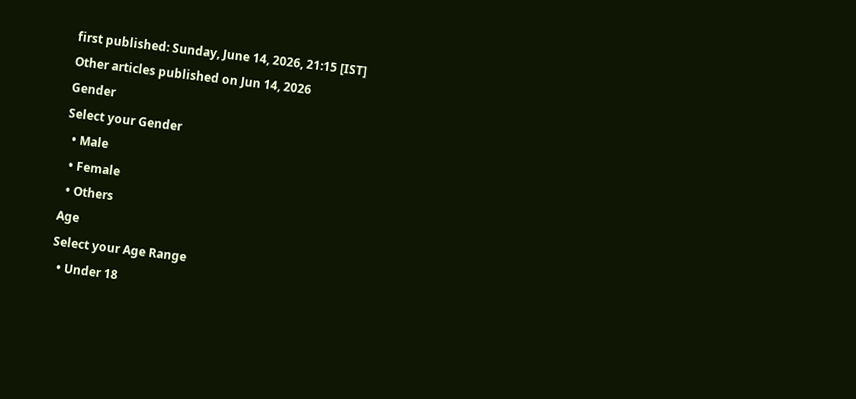first published: Sunday, June 14, 2026, 21:15 [IST]
Other articles published on Jun 14, 2026
Gender
Select your Gender
  • Male
  • Female
  • Others
Age
Select your Age Range
  • Under 18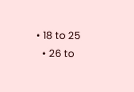• 18 to 25
  • 26 to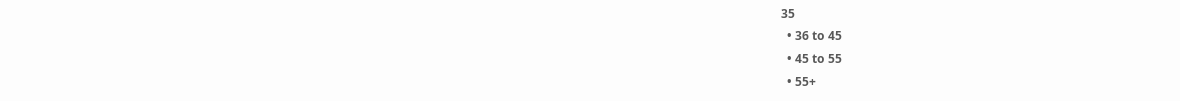35
  • 36 to 45
  • 45 to 55
  • 55+